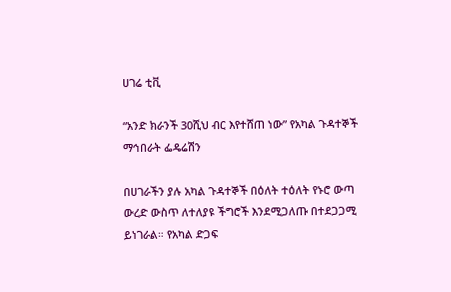ሀገሬ ቲቪ

“አንድ ክራንች 30ሺህ ብር እየተሸጠ ነው” የአካል ጉዳተኞች ማኅበራት ፌዴሬሽን

በሀገራችን ያሉ አካል ጉዳተኞች በዕለት ተዕለት የኑሮ ውጣ ውረድ ውስጥ ለተለያዩ ችግሮች እንደሚጋለጡ በተደጋጋሚ ይነገራል። የአካል ድጋፍ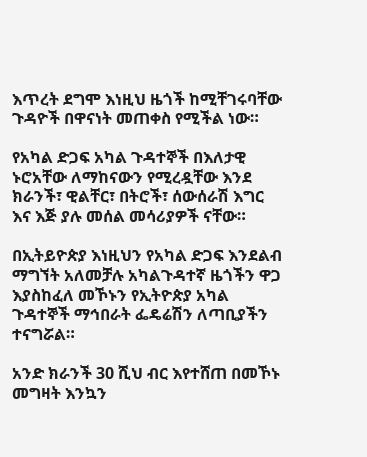እጥረት ደግሞ እነዚህ ዜጎች ከሚቸገሩባቸው ጉዳዮች በዋናነት መጠቀስ የሚችል ነው።

የአካል ድጋፍ አካል ጉዳተኞች በእለታዊ ኑሮአቸው ለማከናውን የሚረዷቸው እንደ ክራንች፣ ዊልቸር፣ በትሮች፣ ሰውሰራሽ እግር እና እጅ ያሉ መሰል መሳሪያዎች ናቸው።

በኢትይዮጵያ እነዚህን የአካል ድጋፍ እንደልብ ማግኘት አለመቻሉ አካልጉዳተኛ ዜጎችን ዋጋ እያስከፈለ መኾኑን የኢትዮጵያ አካል ጉዳተኞች ማኅበራት ፌዴሬሽን ለጣቢያችን ተናግሯል።

አንድ ክራንች 30 ሺህ ብር እየተሸጠ በመኾኑ መግዛት እንኳን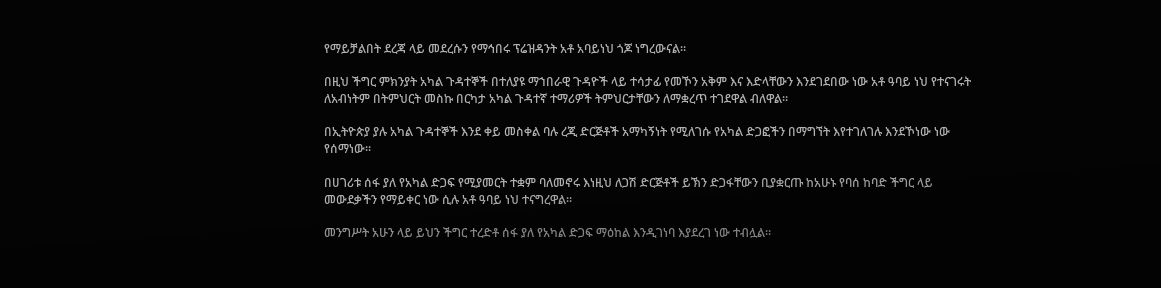የማይቻልበት ደረጃ ላይ መደረሱን የማኅበሩ ፕሬዝዳንት አቶ አባይነህ ጎጆ ነግረውናል።

በዚህ ችግር ምክንያት አካል ጉዳተኞች በተለያዩ ማኀበራዊ ጉዳዮች ላይ ተሳታፊ የመኾን አቅም እና እድላቸውን እንደገደበው ነው አቶ ዓባይ ነህ የተናገሩት ለአብነትም በትምህርት መስኩ በርካታ አካል ጉዳተኛ ተማሪዎች ትምህርታቸውን ለማቋረጥ ተገደዋል ብለዋል።

በኢትዮጵያ ያሉ አካል ጉዳተኞች እንደ ቀይ መስቀል ባሉ ረጂ ድርጅቶች አማካኝነት የሚለገሱ የአካል ድጋፎችን በማግኘት እየተገለገሉ እንደኾነው ነው የሰማነው።

በሀገሪቱ ሰፋ ያለ የአካል ድጋፍ የሚያመርት ተቋም ባለመኖሩ እነዚህ ለጋሽ ድርጅቶች ይኽን ድጋፋቸውን ቢያቋርጡ ከአሁኑ የባሰ ከባድ ችግር ላይ መውደቃችን የማይቀር ነው ሲሉ አቶ ዓባይ ነህ ተናግረዋል።

መንግሥት አሁን ላይ ይህን ችግር ተረድቶ ሰፋ ያለ የአካል ድጋፍ ማዕከል እንዲገነባ እያደረገ ነው ተብሏል።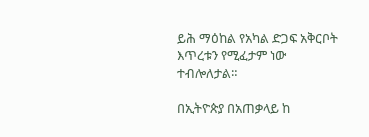ይሕ ማዕከል የአካል ድጋፍ አቅርቦት እጥረቱን የሚፈታም ነው ተብሎለታል።

በኢትዮጵያ በአጠቃላይ ከ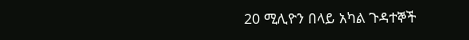20 ሚሊዮን በላይ አካል ጉዳተኞች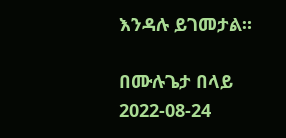እንዳሉ ይገመታል።

በሙሉጌታ በላይ
2022-08-24